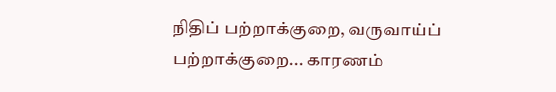நிதிப் பற்றாக்குறை, வருவாய்ப் பற்றாக்குறை... காரணம்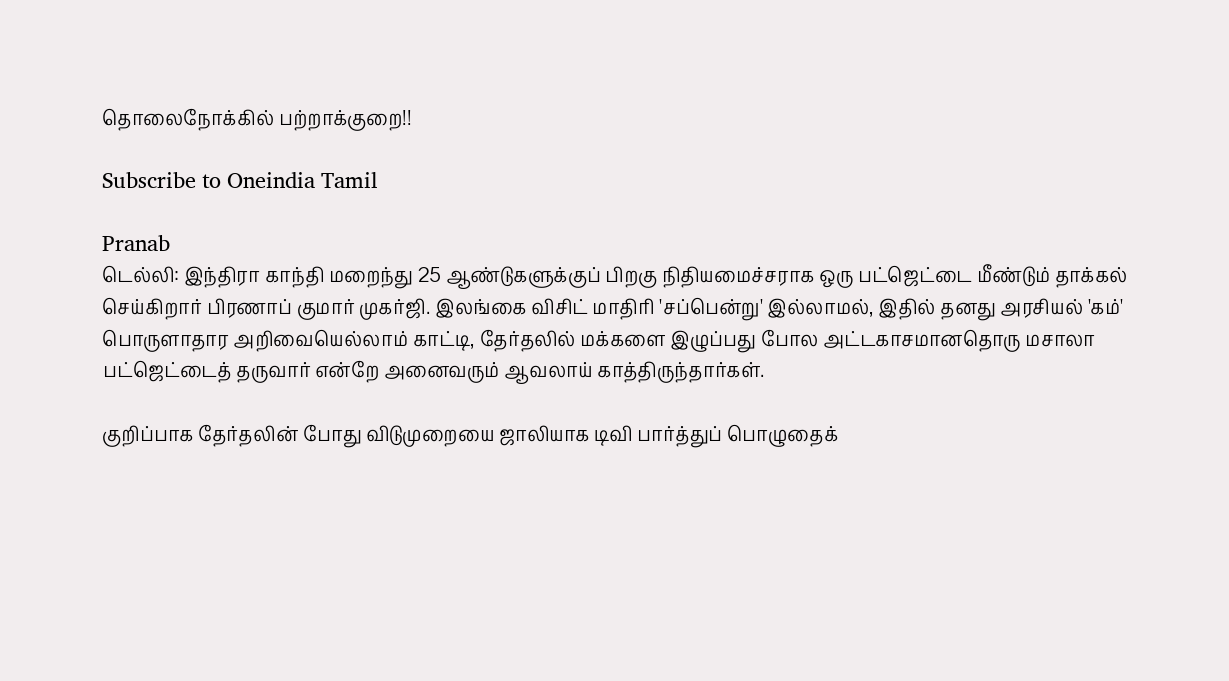தொலைநோக்கில் பற்றாக்குறை!!

Subscribe to Oneindia Tamil

Pranab
டெல்லி: இந்திரா காந்தி மறைந்து 25 ஆண்டுகளுக்குப் பிறகு நிதியமைச்சராக ஒரு பட்ஜெட்டை மீண்டும் தாக்கல் செய்கிறார் பிரணாப் குமார் முகர்ஜி. இலங்கை விசிட் மாதிரி 'சப்பென்று' இல்லாமல், இதில் தனது அரசியல் 'கம்' பொருளாதார அறிவையெல்லாம் காட்டி, தேர்தலில் மக்களை இழுப்பது போல அட்டகாசமானதொரு மசாலா பட்ஜெட்டைத் தருவார் என்றே அனைவரும் ஆவலாய் காத்திருந்தார்கள்.

குறிப்பாக தேர்தலின் போது விடுமுறையை ஜாலியாக டிவி பார்த்துப் பொழுதைக்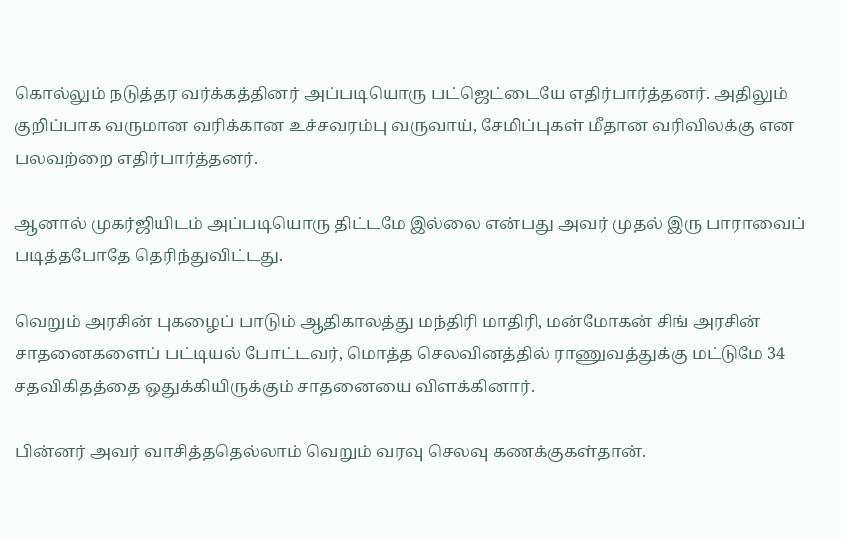கொல்லும் நடுத்தர வர்க்கத்தினர் அப்படியொரு பட்ஜெட்டையே எதிர்பார்த்தனர். அதிலும் குறிப்பாக வருமான வரிக்கான உச்சவரம்பு வருவாய், சேமிப்புகள் மீதான வரிவிலக்கு என பலவற்றை எதிர்பார்த்தனர்.

ஆனால் முகர்ஜியிடம் அப்படியொரு திட்டமே இல்லை என்பது அவர் முதல் இரு பாராவைப் படித்தபோதே தெரிந்துவிட்டது.

வெறும் அரசின் புகழைப் பாடும் ஆதிகாலத்து மந்திரி மாதிரி, மன்மோகன் சிங் அரசின் சாதனைகளைப் பட்டியல் போட்டவர், மொத்த செலவினத்தில் ராணுவத்துக்கு மட்டுமே 34 சதவிகிதத்தை ஒதுக்கியிருக்கும் சாதனையை விளக்கினார்.

பின்னர் அவர் வாசித்ததெல்லாம் வெறும் வரவு செலவு கணக்குகள்தான்.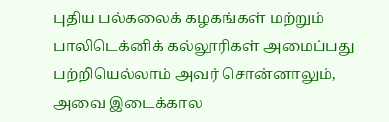புதிய பல்கலைக் கழகங்கள் மற்றும் பாலிடெக்னிக் கல்லூரிகள் அமைப்பது பற்றியெல்லாம் அவர் சொன்னாலும், அவை இடைக்கால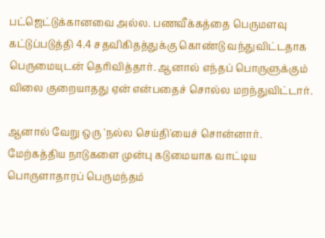பட்ஜெட்டுக்கானவை அல்ல. பணவீக்கத்தை பெருமளவு கட்டுப்படுத்தி 4.4 சதவிகிதத்துக்கு கொண்டு வந்துவிட்டதாக பெருமையுடன் தெரிவித்தார். ஆனால் எந்தப் பொருளுக்கும் விலை குறையாதது ஏன் என்பதைச் சொல்ல மறந்துவிட்டார்.

ஆனால் வேறு ஒரு 'நல்ல செய்தி'யைச் சொன்னார். மேற்கத்திய நாடுகளை முன்பு கடுமையாக வாட்டிய பொருளாதாரப் பெருமந்தம்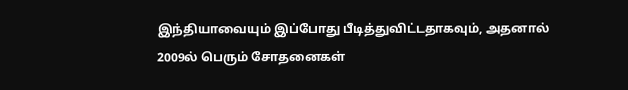இந்தியாவையும் இப்போது பீடித்துவிட்டதாகவும், அதனால் 2009ல் பெரும் சோதனைகள்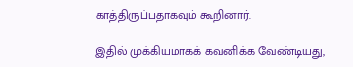காத்திருப்பதாகவும் கூறினார்.

இதில் முக்கியமாகக் கவனிக்க வேண்டியது,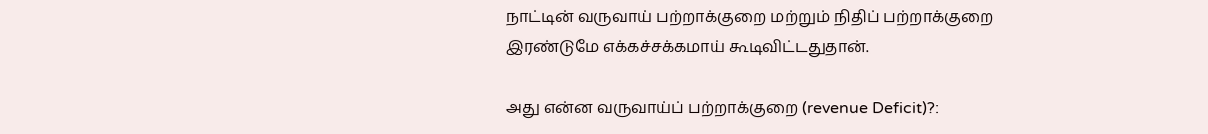நாட்டின் வருவாய் பற்றாக்குறை மற்றும் நிதிப் பற்றாக்குறை இரண்டுமே எக்கச்சக்கமாய் கூடிவிட்டதுதான்.

அது என்ன வருவாய்ப் பற்றாக்குறை (revenue Deficit)?: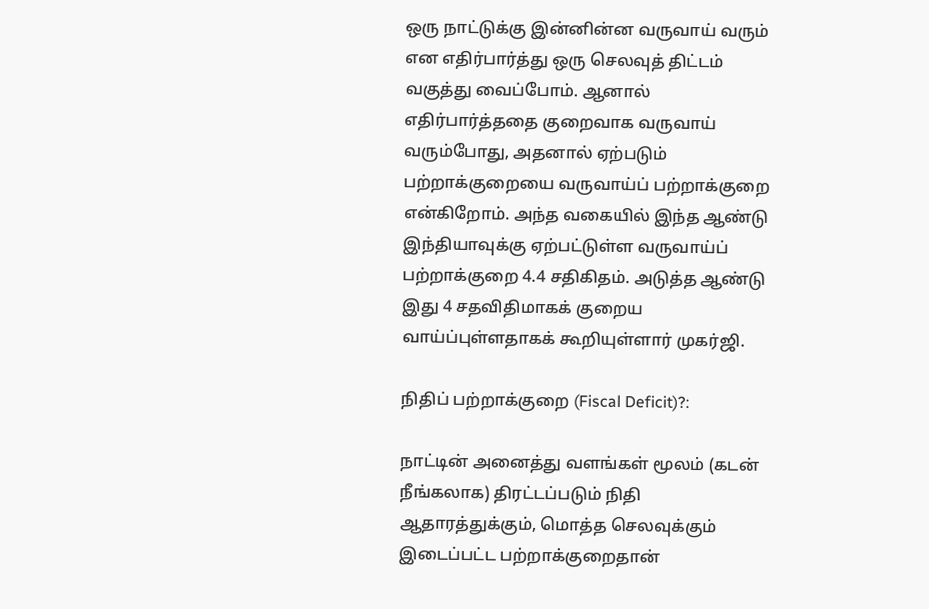ஒரு நாட்டுக்கு இன்னின்ன வருவாய் வரும் என எதிர்பார்த்து ஒரு செலவுத் திட்டம் வகுத்து வைப்போம். ஆனால் எதிர்பார்த்ததை குறைவாக வருவாய் வரும்போது, அதனால் ஏற்படும் பற்றாக்குறையை வருவாய்ப் பற்றாக்குறை என்கிறோம். அந்த வகையில் இந்த ஆண்டு இந்தியாவுக்கு ஏற்பட்டுள்ள வருவாய்ப் பற்றாக்குறை 4.4 சதிகிதம். அடுத்த ஆண்டு இது 4 சதவிதிமாகக் குறைய வாய்ப்புள்ளதாகக் கூறியுள்ளார் முகர்ஜி.

நிதிப் பற்றாக்குறை (Fiscal Deficit)?:

நாட்டின் அனைத்து வளங்கள் மூலம் (கடன் நீங்கலாக) திரட்டப்படும் நிதி ஆதாரத்துக்கும், மொத்த செலவுக்கும் இடைப்பட்ட பற்றாக்குறைதான்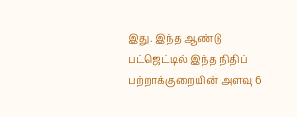இது. இந்த ஆண்டு பட்ஜெட்டில் இந்த நிதிப் பற்றாக்குறையின் அளவு 6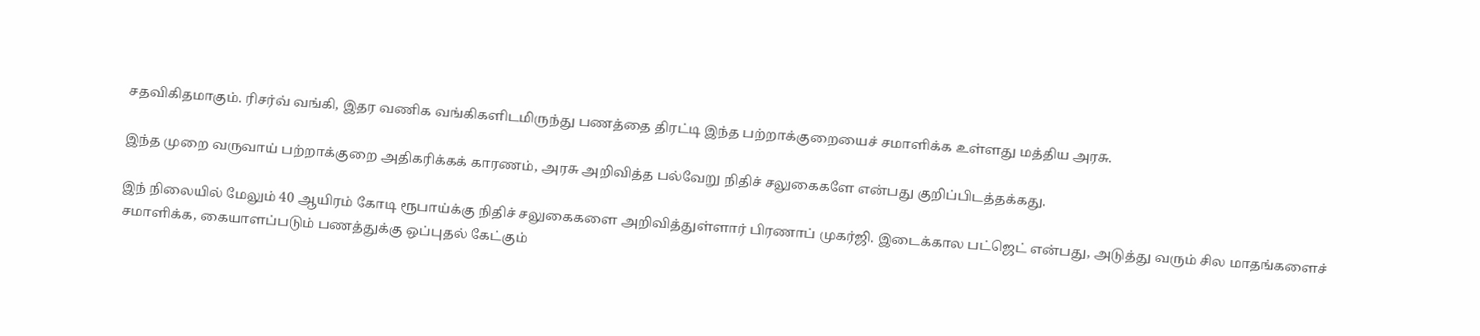சதவிகிதமாகும். ரிசர்வ் வங்கி, இதர வணிக வங்கிகளிடமிருந்து பணத்தை திரட்டி இந்த பற்றாக்குறையைச் சமாளிக்க உள்ளது மத்திய அரசு.

இந்த முறை வருவாய் பற்றாக்குறை அதிகரிக்கக் காரணம், அரசு அறிவித்த பல்வேறு நிதிச் சலுகைகளே என்பது குறிப்பிடத்தக்கது.

இந் நிலையில் மேலும் 40 ஆயிரம் கோடி ரூபாய்க்கு நிதிச் சலுகைகளை அறிவித்துள்ளார் பிரணாப் முகர்ஜி. இடைக்கால பட்ஜெட் என்பது, அடுத்து வரும் சில மாதங்களைச் சமாளிக்க, கையாளப்படும் பணத்துக்கு ஒப்புதல் கேட்கும்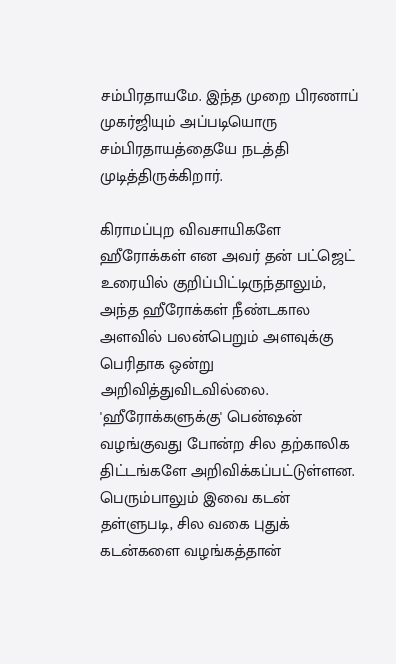சம்பிரதாயமே. இந்த முறை பிரணாப் முகர்ஜியும் அப்படியொரு சம்பிரதாயத்தையே நடத்தி முடித்திருக்கிறார்.

கிராமப்புற விவசாயிகளே ஹீரோக்கள் என அவர் தன் பட்ஜெட் உரையில் குறிப்பிட்டிருந்தாலும், அந்த ஹீரோக்கள் நீண்டகால அளவில் பலன்பெறும் அளவுக்கு பெரிதாக ஒன்று அறிவித்துவிடவில்லை. 'ஹீரோக்களுக்கு' பென்ஷன் வழங்குவது போன்ற சில தற்காலிக திட்டங்களே அறிவிக்கப்பட்டுள்ளன. பெரும்பாலும் இவை கடன் தள்ளுபடி, சில வகை புதுக் கடன்களை வழங்கத்தான்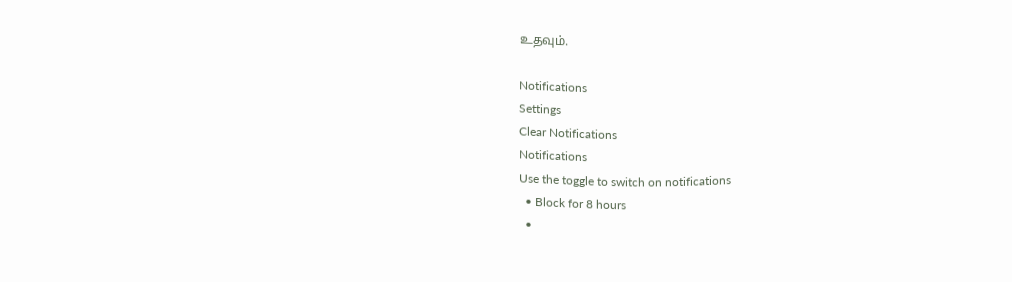உதவும்.

Notifications
Settings
Clear Notifications
Notifications
Use the toggle to switch on notifications
  • Block for 8 hours
  •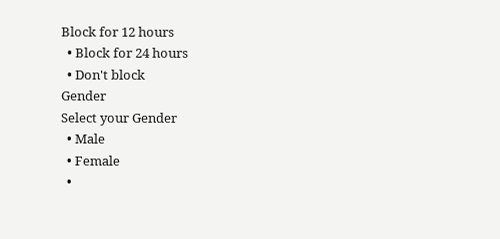Block for 12 hours
  • Block for 24 hours
  • Don't block
Gender
Select your Gender
  • Male
  • Female
  •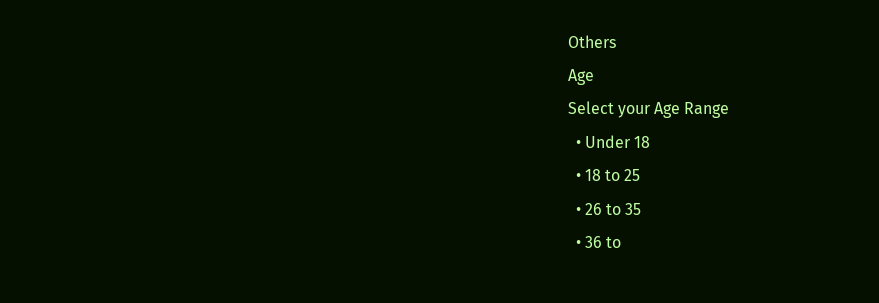Others
Age
Select your Age Range
  • Under 18
  • 18 to 25
  • 26 to 35
  • 36 to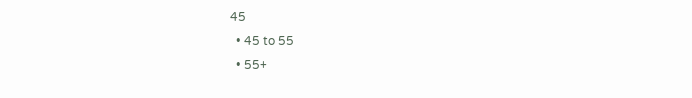45
  • 45 to 55
  • 55+